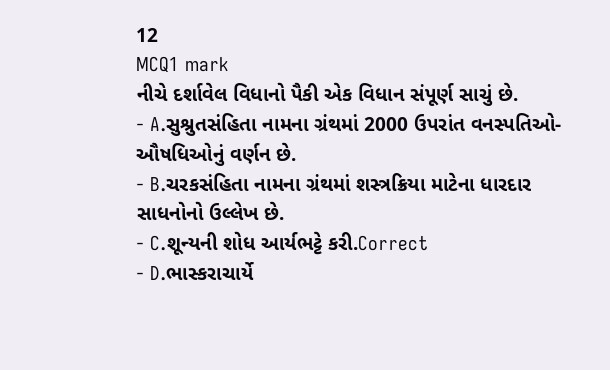12
MCQ1 mark
નીચે દર્શાવેલ વિધાનો પૈકી એક વિધાન સંપૂર્ણ સાચું છે.
- A.સુશ્રુતસંહિતા નામના ગ્રંથમાં 2000 ઉપરાંત વનસ્પતિઓ-ઔષધિઓનું વર્ણન છે.
- B.ચરકસંહિતા નામના ગ્રંથમાં શસ્ત્રક્રિયા માટેના ધારદાર સાધનોનો ઉલ્લેખ છે.
- C.શૂન્યની શોધ આર્યભટ્ટે કરી.Correct
- D.ભાસ્કરાચાર્યે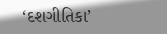‘દશગીતિકા’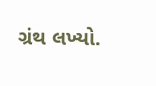ગ્રંથ લખ્યો.